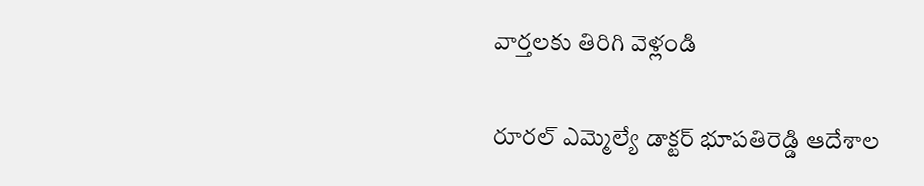వార్తలకు తిరిగి వెళ్లండి

రూరల్ ఎమ్మెల్యే డాక్టర్ భూపతిరెడ్డి ఆదేశాల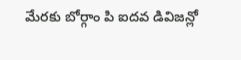మేరకు బోర్గాం పి ఐదవ డివిజన్లో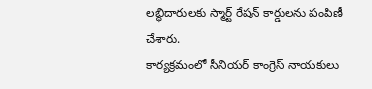లబ్ధిదారులకు స్మార్ట్ రేషన్ కార్డులను పంపిణీ చేశారు.
కార్యక్రమంలో సీనియర్ కాంగ్రెస్ నాయకులు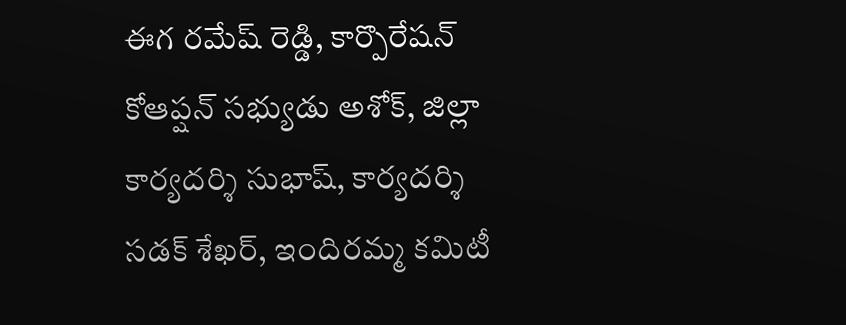ఈగ రమేష్ రెడ్డి, కార్పొరేషన్ కోఆప్షన్ సభ్యుడు అశోక్, జిల్లా కార్యదర్శి సుభాష్, కార్యదర్శి సడక్ శేఖర్, ఇందిరమ్మ కమిటీ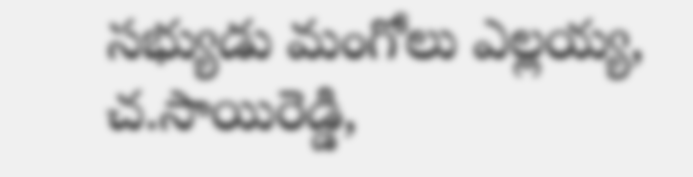సభ్యుడు మంగోలు ఎల్లయ్య, చ.సాయిరెడ్డి,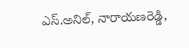ఎస్.అనిల్, నారాయణరెడ్డి,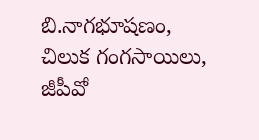బి.నాగభూషణం, చిలుక గంగసాయిలు, జీపీవో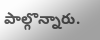పాల్గొన్నారు.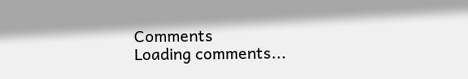Comments
Loading comments...